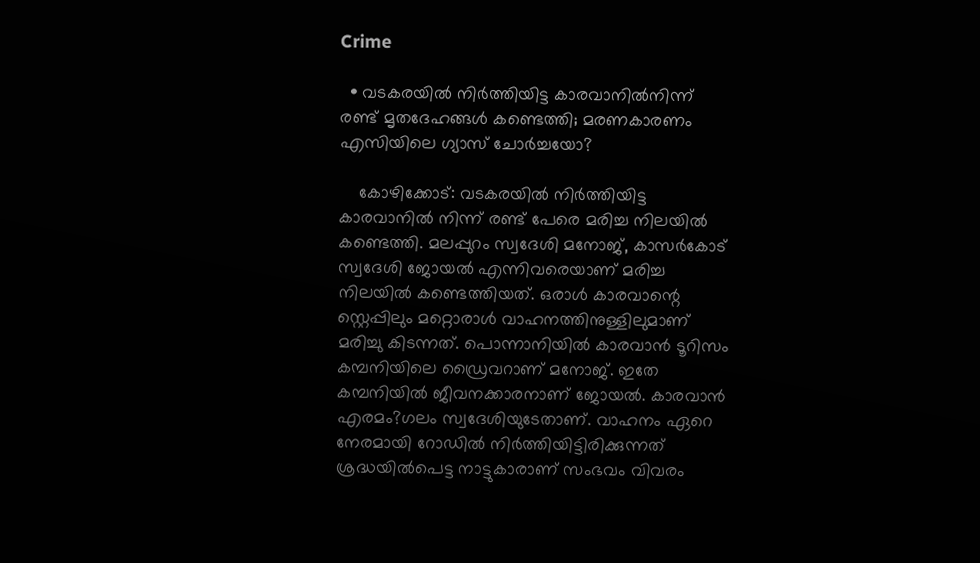Crime

  • വടകരയില്‍ നിര്‍ത്തിയിട്ട കാരവാനില്‍നിന്ന് രണ്ട് മൃതദേഹങ്ങള്‍ കണ്ടെത്തി; മരണകാരണം എസിയിലെ ഗ്യാസ് ചോര്‍ച്ചയോ?

    കോഴിക്കോട്: വടകരയില്‍ നിര്‍ത്തിയിട്ട കാരവാനില്‍ നിന്ന് രണ്ട് പേരെ മരിച്ച നിലയില്‍ കണ്ടെത്തി. മലപ്പുറം സ്വദേശി മനോജ്, കാസര്‍കോട് സ്വദേശി ജോയല്‍ എന്നിവരെയാണ് മരിച്ച നിലയില്‍ കണ്ടെത്തിയത്. ഒരാള്‍ കാരവാന്റെ സ്റ്റെപ്പിലും മറ്റൊരാള്‍ വാഹനത്തിനുള്ളിലുമാണ് മരിച്ചു കിടന്നത്. പൊന്നാനിയില്‍ കാരവാന്‍ ടൂറിസം കമ്പനിയിലെ ഡ്രൈവറാണ് മനോജ്. ഇതേ കമ്പനിയില്‍ ജീവനക്കാരനാണ് ജോയല്‍. കാരവാന്‍ എരമം?ഗലം സ്വദേശിയുടേതാണ്. വാഹനം ഏറെ നേരമായി റോഡില്‍ നിര്‍ത്തിയിട്ടിരിക്കുന്നത് ശ്രദ്ധയില്‍പെട്ട നാട്ടുകാരാണ് സംഭവം വിവരം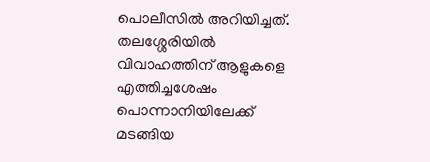പൊലീസില്‍ അറിയിച്ചത്. തലശ്ശേരിയില്‍ വിവാഹത്തിന് ആളുകളെ എത്തിച്ചശേഷം പൊന്നാനിയിലേക്ക് മടങ്ങിയ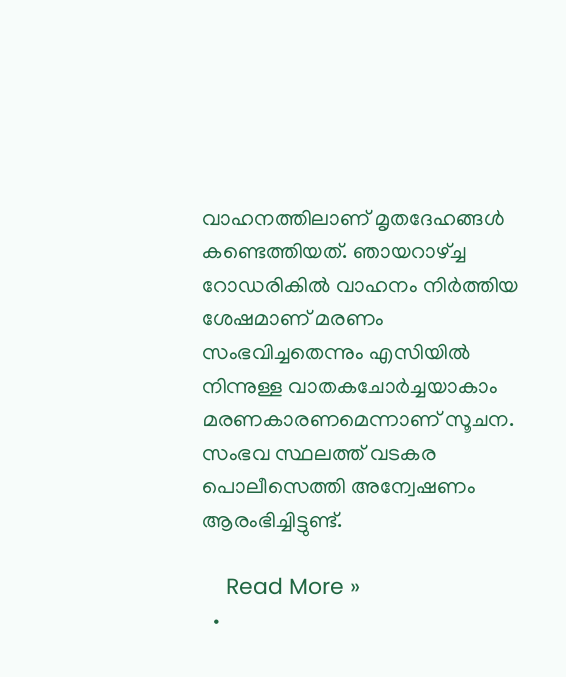വാഹനത്തിലാണ് മൃതദേഹങ്ങള്‍ കണ്ടെത്തിയത്. ഞായറാഴ്ച്ച റോഡരികില്‍ വാഹനം നിര്‍ത്തിയ ശേഷമാണ് മരണം സംഭവിച്ചതെന്നും എസിയില്‍ നിന്നുള്ള വാതകചോര്‍ച്ചയാകാം മരണകാരണമെന്നാണ് സൂചന. സംഭവ സ്ഥലത്ത് വടകര പൊലീസെത്തി അന്വേഷണം ആരംഭിച്ചിട്ടുണ്ട്.

    Read More »
  •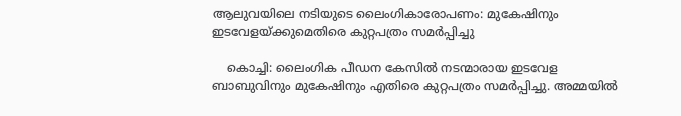ആലുവയിലെ നടിയുടെ ലൈംഗികാരോപണം: മുകേഷിനും ഇടവേളയ്ക്കുമെതിരെ കുറ്റപത്രം സമര്‍പ്പിച്ചു

    കൊച്ചി: ലൈംഗിക പീഡന കേസില്‍ നടന്മാരായ ഇടവേള ബാബുവിനും മുകേഷിനും എതിരെ കുറ്റപത്രം സമര്‍പ്പിച്ചു. അമ്മയില്‍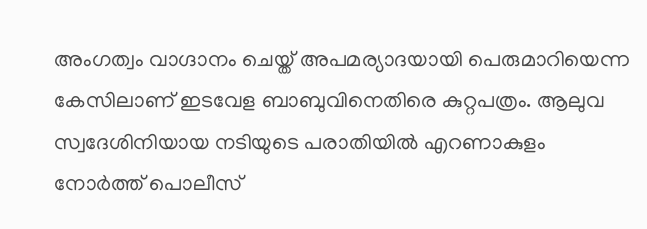അംഗത്വം വാഗ്ദാനം ചെയ്ത് അപമര്യാദയായി പെരുമാറിയെന്ന കേസിലാണ് ഇടവേള ബാബുവിനെതിരെ കുറ്റപത്രം. ആലുവ സ്വദേശിനിയായ നടിയുടെ പരാതിയില്‍ എറണാകുളം നോര്‍ത്ത് പൊലീസ്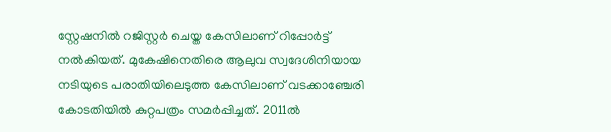സ്റ്റേഷനില്‍ റജിസ്റ്റര്‍ ചെയ്ത കേസിലാണ് റിപ്പോര്‍ട്ട് നല്‍കിയത്. മുകേഷിനെതിരെ ആലുവ സ്വദേശിനിയായ നടിയുടെ പരാതിയിലെടുത്ത കേസിലാണ് വടക്കാഞ്ചേരി കോടതിയില്‍ കുറ്റപത്രം സമര്‍പ്പിച്ചത്. 2011ല്‍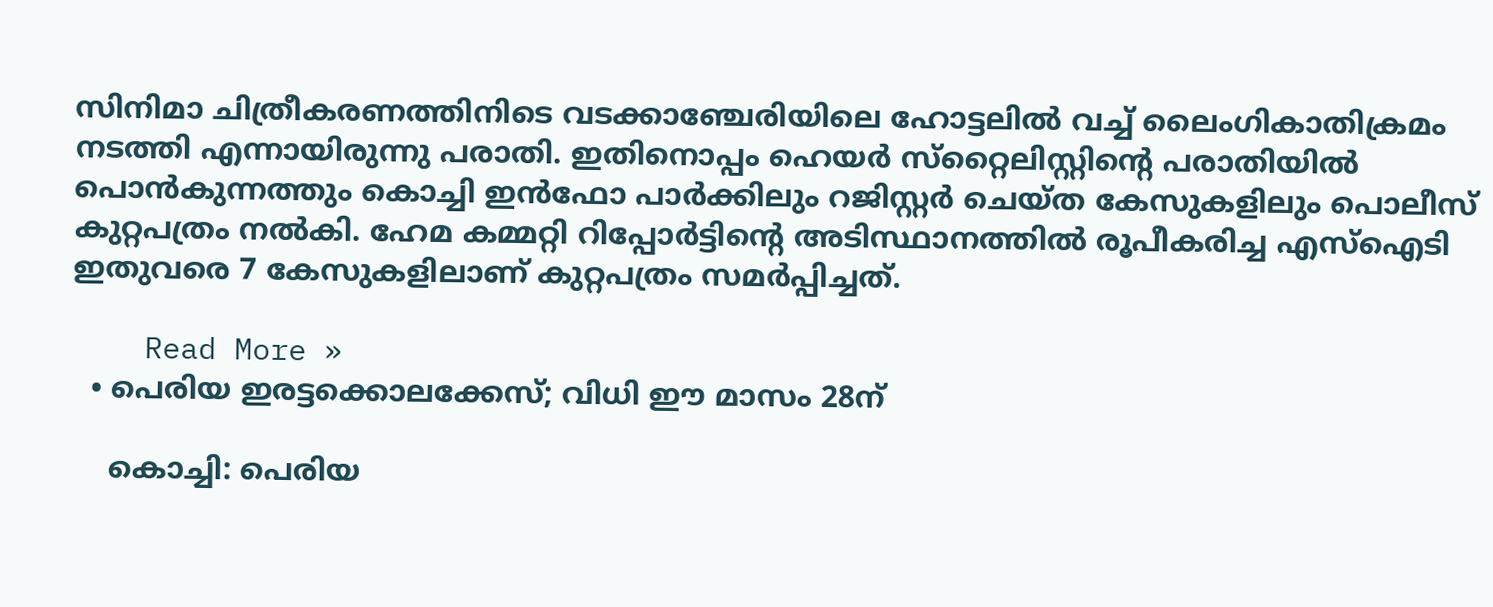സിനിമാ ചിത്രീകരണത്തിനിടെ വടക്കാഞ്ചേരിയിലെ ഹോട്ടലില്‍ വച്ച് ലൈംഗികാതിക്രമം നടത്തി എന്നായിരുന്നു പരാതി. ഇതിനൊപ്പം ഹെയര്‍ സ്‌റ്റൈലിസ്റ്റിന്റെ പരാതിയില്‍ പൊന്‍കുന്നത്തും കൊച്ചി ഇന്‍ഫോ പാര്‍ക്കിലും റജിസ്റ്റര്‍ ചെയ്ത കേസുകളിലും പൊലീസ് കുറ്റപത്രം നല്‍കി. ഹേമ കമ്മറ്റി റിപ്പോര്‍ട്ടിന്റെ അടിസ്ഥാനത്തില്‍ രൂപീകരിച്ച എസ്‌ഐടി ഇതുവരെ 7 കേസുകളിലാണ് കുറ്റപത്രം സമര്‍പ്പിച്ചത്.

    Read More »
  • പെരിയ ഇരട്ടക്കൊലക്കേസ്; വിധി ഈ മാസം 28ന്

    കൊച്ചി: പെരിയ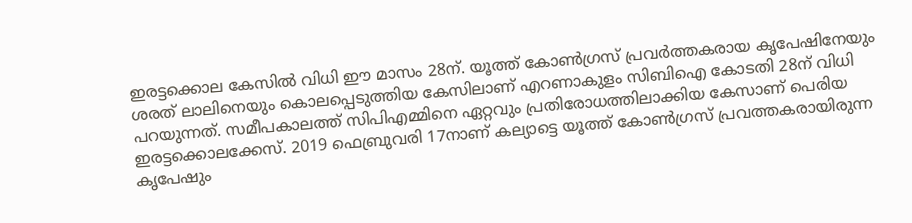ഇരട്ടക്കൊല കേസില്‍ വിധി ഈ മാസം 28ന്. യൂത്ത് കോണ്‍ഗ്രസ് പ്രവര്‍ത്തകരായ കൃപേഷിനേയും ശരത് ലാലിനെയും കൊലപ്പെടുത്തിയ കേസിലാണ് എറണാകുളം സിബിഐ കോടതി 28ന് വിധി പറയുന്നത്. സമീപകാലത്ത് സിപിഎമ്മിനെ ഏറ്റവും പ്രതിരോധത്തിലാക്കിയ കേസാണ് പെരിയ ഇരട്ടക്കൊലക്കേസ്. 2019 ഫെബ്രുവരി 17നാണ് കല്യാട്ടെ യൂത്ത് കോണ്‍ഗ്രസ് പ്രവത്തകരായിരുന്ന കൃപേഷും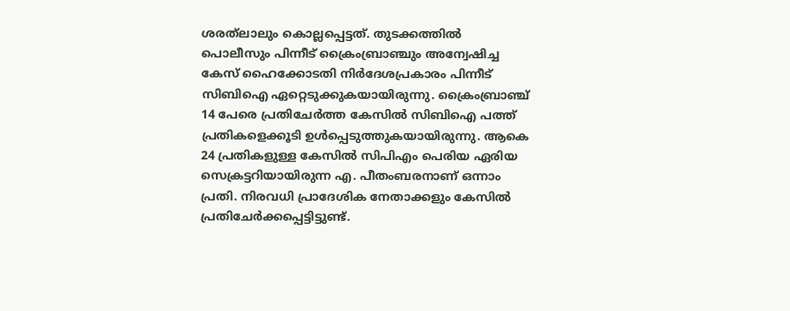ശരത്‌ലാലും കൊല്ലപ്പെട്ടത്. തുടക്കത്തില്‍ പൊലീസും പിന്നീട് ക്രൈംബ്രാഞ്ചും അന്വേഷിച്ച കേസ് ഹൈക്കോടതി നിര്‍ദേശപ്രകാരം പിന്നീട് സിബിഐ ഏറ്റെടുക്കുകയായിരുന്നു. ക്രൈംബ്രാഞ്ച് 14 പേരെ പ്രതിചേര്‍ത്ത കേസില്‍ സിബിഐ പത്ത് പ്രതികളെക്കൂടി ഉള്‍പ്പെടുത്തുകയായിരുന്നു. ആകെ 24 പ്രതികളുള്ള കേസില്‍ സിപിഎം പെരിയ ഏരിയ സെക്രട്ടറിയായിരുന്ന എ. പീതംബരനാണ് ഒന്നാം പ്രതി. നിരവധി പ്രാദേശിക നേതാക്കളും കേസില്‍ പ്രതിചേര്‍ക്കപ്പെട്ടിട്ടുണ്ട്.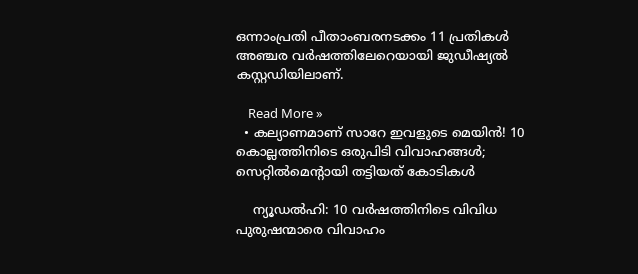ഒന്നാംപ്രതി പീതാംബരനടക്കം 11 പ്രതികള്‍ അഞ്ചര വര്‍ഷത്തിലേറെയായി ജുഡീഷ്യല്‍ കസ്റ്റഡിയിലാണ്.

    Read More »
  • കല്യാണമാണ് സാറേ ഇവളുടെ മെയിന്‍! 10 കൊല്ലത്തിനിടെ ഒരുപിടി വിവാഹങ്ങള്‍; സെറ്റില്‍മെന്റായി തട്ടിയത് കോടികള്‍

    ന്യൂഡല്‍ഹി: 10 വര്‍ഷത്തിനിടെ വിവിധ പുരുഷന്മാരെ വിവാഹം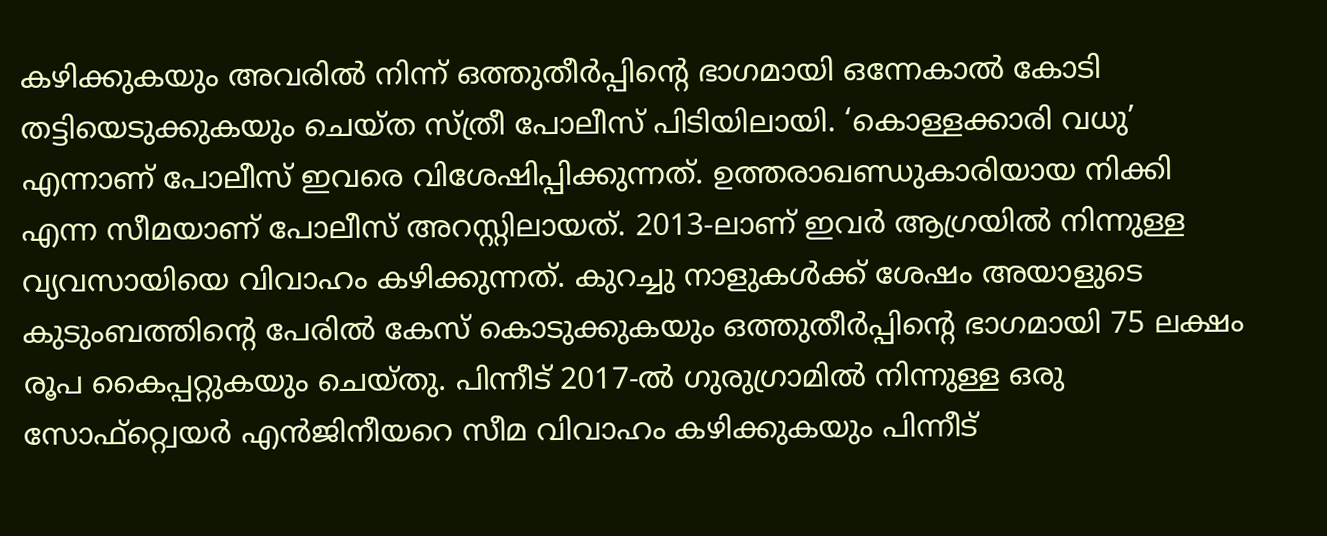കഴിക്കുകയും അവരില്‍ നിന്ന് ഒത്തുതീര്‍പ്പിന്റെ ഭാഗമായി ഒന്നേകാല്‍ കോടി തട്ടിയെടുക്കുകയും ചെയ്ത സ്ത്രീ പോലീസ് പിടിയിലായി. ‘കൊള്ളക്കാരി വധു’ എന്നാണ് പോലീസ് ഇവരെ വിശേഷിപ്പിക്കുന്നത്. ഉത്തരാഖണ്ഡുകാരിയായ നിക്കി എന്ന സീമയാണ് പോലീസ് അറസ്റ്റിലായത്. 2013-ലാണ് ഇവര്‍ ആഗ്രയില്‍ നിന്നുള്ള വ്യവസായിയെ വിവാഹം കഴിക്കുന്നത്. കുറച്ചു നാളുകള്‍ക്ക് ശേഷം അയാളുടെ കുടുംബത്തിന്റെ പേരില്‍ കേസ് കൊടുക്കുകയും ഒത്തുതീര്‍പ്പിന്റെ ഭാഗമായി 75 ലക്ഷം രൂപ കൈപ്പറ്റുകയും ചെയ്തു. പിന്നീട് 2017-ല്‍ ഗുരുഗ്രാമില്‍ നിന്നുള്ള ഒരു സോഫ്‌റ്റ്വെയര്‍ എന്‍ജിനീയറെ സീമ വിവാഹം കഴിക്കുകയും പിന്നീട്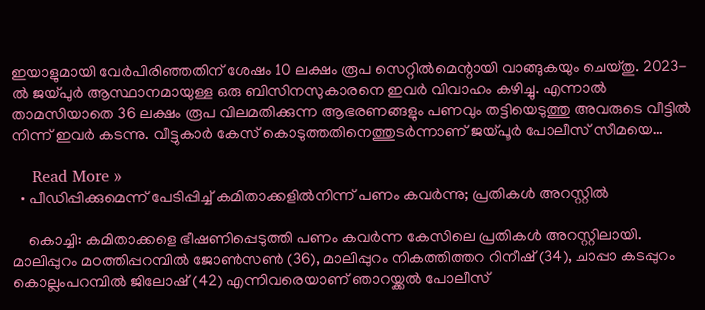ഇയാളുമായി വേര്‍പിരിഞ്ഞതിന് ശേഷം 10 ലക്ഷം രൂപ സെറ്റില്‍മെന്റായി വാങ്ങുകയും ചെയ്തു. 2023-ല്‍ ജയ്പുര്‍ ആസ്ഥാനമായുള്ള ഒരു ബിസിനസുകാരനെ ഇവര്‍ വിവാഹം കഴിച്ചു. എന്നാല്‍ താമസിയാതെ 36 ലക്ഷം രൂപ വിലമതിക്കുന്ന ആഭരണങ്ങളും പണവും തട്ടിയെടുത്തു അവരുടെ വീട്ടില്‍ നിന്ന് ഇവര്‍ കടന്നു. വീട്ടുകാര്‍ കേസ് കൊടുത്തതിനെത്തുടര്‍ന്നാണ് ജയ്പൂര്‍ പോലീസ് സീമയെ…

    Read More »
  • പീഡിപ്പിക്കുമെന്ന് പേടിപ്പിച്ച് കമിതാക്കളില്‍നിന്ന് പണം കവര്‍ന്നു; പ്രതികള്‍ അറസ്റ്റില്‍

    കൊച്ചി: കമിതാക്കളെ ഭീഷണിപ്പെടുത്തി പണം കവര്‍ന്ന കേസിലെ പ്രതികള്‍ അറസ്റ്റിലായി. മാലിപ്പുറം മഠത്തിപ്പറമ്പില്‍ ജോണ്‍സണ്‍ (36), മാലിപ്പുറം നികത്തിത്തറ റിനീഷ് (34), ചാപ്പാ കടപ്പുറം കൊല്ലംപറമ്പില്‍ ജിലോഷ് (42) എന്നിവരെയാണ് ഞാറയ്ക്കല്‍ പോലീസ്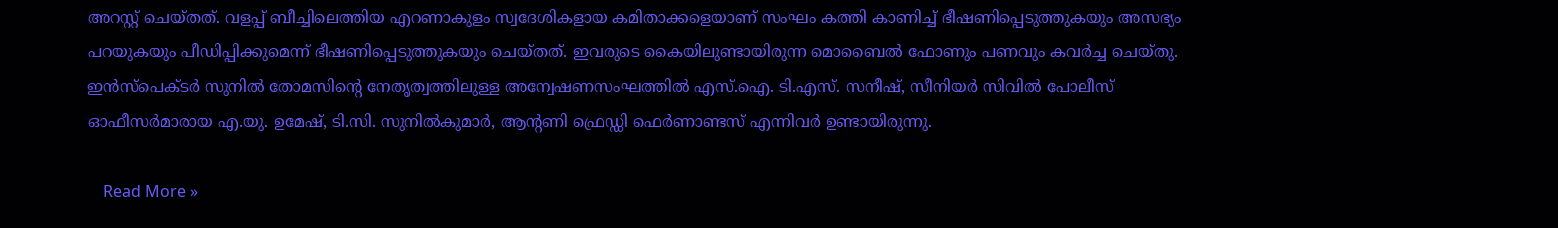അറസ്റ്റ് ചെയ്തത്. വളപ്പ് ബീച്ചിലെത്തിയ എറണാകുളം സ്വദേശികളായ കമിതാക്കളെയാണ് സംഘം കത്തി കാണിച്ച് ഭീഷണിപ്പെടുത്തുകയും അസഭ്യം പറയുകയും പീഡിപ്പിക്കുമെന്ന് ഭീഷണിപ്പെടുത്തുകയും ചെയ്തത്. ഇവരുടെ കൈയിലുണ്ടായിരുന്ന മൊബൈല്‍ ഫോണും പണവും കവര്‍ച്ച ചെയ്തു. ഇന്‍സ്പെക്ടര്‍ സുനില്‍ തോമസിന്റെ നേതൃത്വത്തിലുള്ള അന്വേഷണസംഘത്തില്‍ എസ്.ഐ. ടി.എസ്. സനീഷ്, സീനിയര്‍ സിവില്‍ പോലീസ് ഓഫീസര്‍മാരായ എ.യു. ഉമേഷ്, ടി.സി. സുനില്‍കുമാര്‍, ആന്റണി ഫ്രെഡ്ഡി ഫെര്‍ണാണ്ടസ് എന്നിവര്‍ ഉണ്ടായിരുന്നു.

    Read More »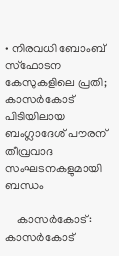• നിരവധി ബോംബ് സ്ഫോടന കേസുകളിലെ പ്രതി; കാസര്‍കോട് പിടിയിലായ ബംഗ്ലാദേശ് പൗരന് തീവ്രവാദ സംഘടനകളുമായി ബന്ധം

    കാസര്‍കോട്: കാസര്‍കോട്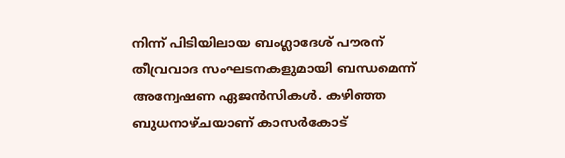നിന്ന് പിടിയിലായ ബംഗ്ലാദേശ് പൗരന് തീവ്രവാദ സംഘടനകളുമായി ബന്ധമെന്ന് അന്വേഷണ ഏജന്‍സികള്‍. കഴിഞ്ഞ ബുധനാഴ്ചയാണ് കാസര്‍കോട്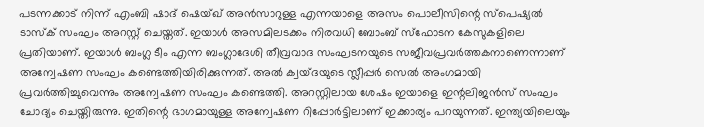പടന്നക്കാട് നിന്ന് എംബി ഷാദ് ഷെയ്ഖ് അന്‍സാറുള്ള എന്നയാളെ അസം പൊലീസിന്റെ സ്പെഷ്യല്‍ ടാസ്‌ക് സംഘം അറസ്റ്റ് ചെയ്തത്. ഇയാള്‍ അസമിലടക്കം നിരവധി ബോംബ് സ്ഫോടന കേസുകളിലെ പ്രതിയാണ്. ഇയാള്‍ ബംഗ്ല ടീം എന്ന ബംഗ്ലാദേശി തീവ്രവാദ സംഘടനയുടെ സജീവപ്രവര്‍ത്തകനാണെന്നാണ് അന്വേഷണ സംഘം കണ്ടെത്തിയിരിക്കുന്നത്. അല്‍ ക്വയ്ദയുടെ സ്ലീപ്പര്‍ സെല്‍ അംഗമായി പ്രവര്‍ത്തിച്ചുവെന്നും അന്വേഷണ സംഘം കണ്ടെത്തി. അറസ്റ്റിലായ ശേഷം ഇയാളെ ഇന്റലിജന്‍സ് സംഘം ചോദ്യം ചെയ്തിരുന്നു. ഇതിന്റെ ഭാഗമായുള്ള അന്വേഷണ റിപ്പോര്‍ട്ടിലാണ് ഇക്കാര്യം പറയുന്നത്. ഇന്ത്യയിലെയും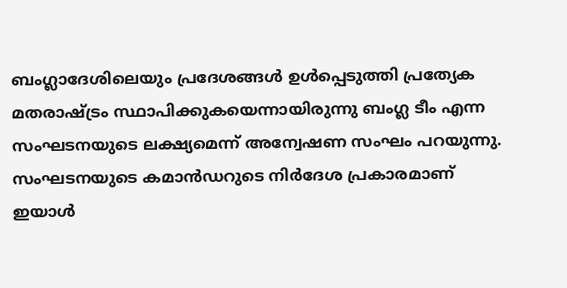ബംഗ്ലാദേശിലെയും പ്രദേശങ്ങള്‍ ഉള്‍പ്പെടുത്തി പ്രത്യേക മതരാഷ്ട്രം സ്ഥാപിക്കുകയെന്നായിരുന്നു ബംഗ്ല ടീം എന്ന സംഘടനയുടെ ലക്ഷ്യമെന്ന് അന്വേഷണ സംഘം പറയുന്നു. സംഘടനയുടെ കമാന്‍ഡറുടെ നിര്‍ദേശ പ്രകാരമാണ് ഇയാള്‍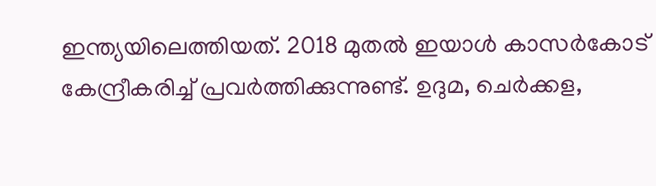ഇന്ത്യയിലെത്തിയത്. 2018 മുതല്‍ ഇയാള്‍ കാസര്‍കോട് കേന്ദ്രീകരിച്ച് പ്രവര്‍ത്തിക്കുന്നുണ്ട്. ഉദുമ, ചെര്‍ക്കള,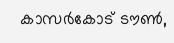കാസര്‍കോട് ടൗണ്‍,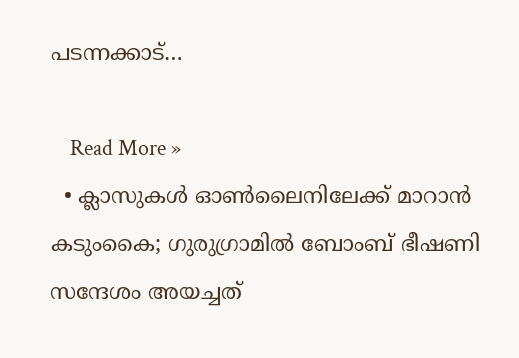പടന്നക്കാട്…

    Read More »
  • ക്ലാസുകള്‍ ഓണ്‍ലൈനിലേക്ക് മാറാന്‍ കടുംകൈ; ഗുരുഗ്രാമില്‍ ബോംബ് ഭീഷണി സന്ദേശം അയച്ചത്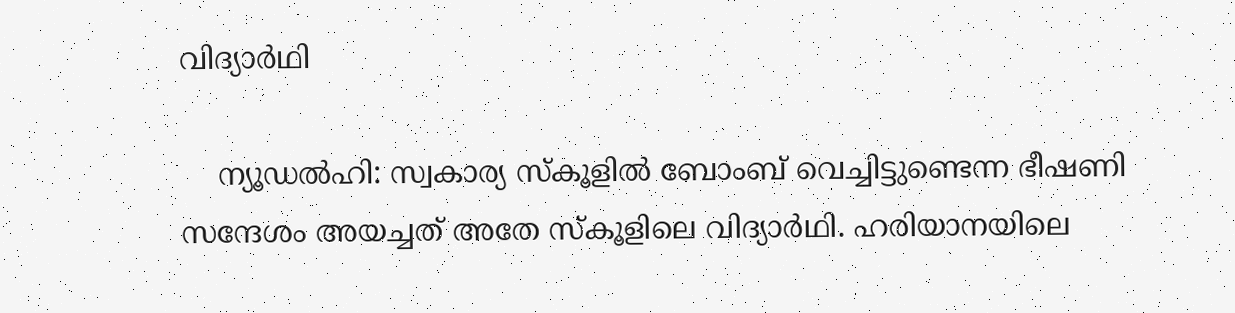വിദ്യാര്‍ഥി

    ന്യൂഡല്‍ഹി: സ്വകാര്യ സ്‌കൂളില്‍ ബോംബ് വെച്ചിട്ടുണ്ടെന്ന ഭീഷണി സന്ദേശം അയച്ചത് അതേ സ്‌കൂളിലെ വിദ്യാര്‍ഥി. ഹരിയാനയിലെ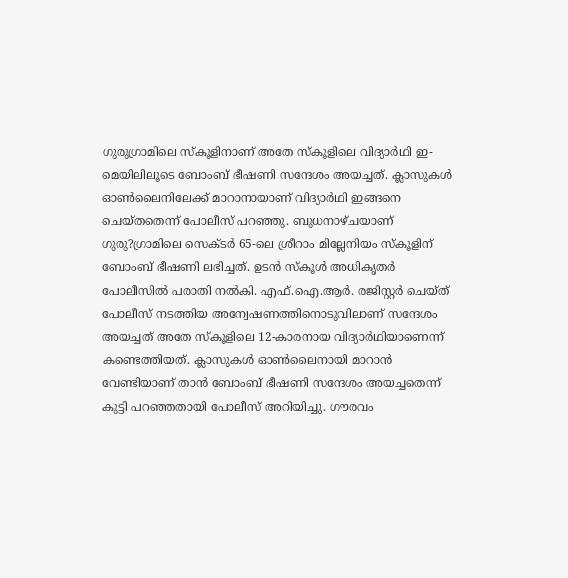ഗുരുഗ്രാമിലെ സ്‌കൂളിനാണ് അതേ സ്‌കൂളിലെ വിദ്യാര്‍ഥി ഇ-മെയിലിലൂടെ ബോംബ് ഭീഷണി സന്ദേശം അയച്ചത്. ക്ലാസുകള്‍ ഓണ്‍ലൈനിലേക്ക് മാറാനായാണ് വിദ്യാര്‍ഥി ഇങ്ങനെ ചെയ്തതെന്ന് പോലീസ് പറഞ്ഞു. ബുധനാഴ്ചയാണ് ഗുരു?ഗ്രാമിലെ സെക്ടര്‍ 65-ലെ ശ്രീറാം മില്ലേനിയം സ്‌കൂളിന് ബോംബ് ഭീഷണി ലഭിച്ചത്. ഉടന്‍ സ്‌കൂള്‍ അധികൃതര്‍ പോലീസില്‍ പരാതി നല്‍കി. എഫ്.ഐ.ആര്‍. രജിസ്റ്റര്‍ ചെയ്ത് പോലീസ് നടത്തിയ അന്വേഷണത്തിനൊടുവിലാണ് സന്ദേശം അയച്ചത് അതേ സ്‌കൂളിലെ 12-കാരനായ വിദ്യാര്‍ഥിയാണെന്ന് കണ്ടെത്തിയത്. ക്ലാസുകള്‍ ഓണ്‍ലൈനായി മാറാന്‍ വേണ്ടിയാണ് താന്‍ ബോംബ് ഭീഷണി സന്ദേശം അയച്ചതെന്ന് കുട്ടി പറഞ്ഞതായി പോലീസ് അറിയിച്ചു. ഗൗരവം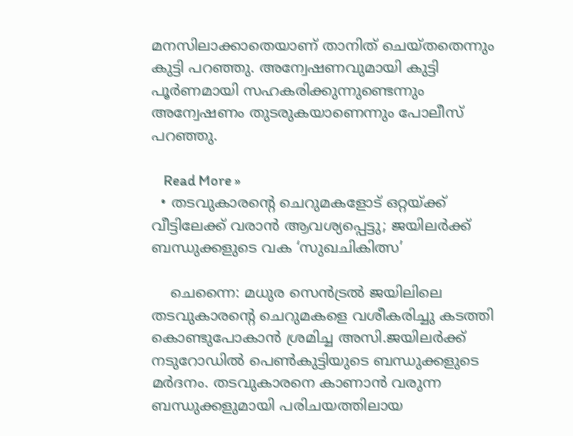മനസിലാക്കാതെയാണ് താനിത് ചെയ്തതെന്നും കുട്ടി പറഞ്ഞു. അന്വേഷണവുമായി കുട്ടി പൂര്‍ണമായി സഹകരിക്കുന്നുണ്ടെന്നും അന്വേഷണം തുടരുകയാണെന്നും പോലീസ് പറഞ്ഞു.

    Read More »
  • തടവുകാരന്റെ ചെറുമകളോട് ഒറ്റയ്ക്ക് വീട്ടിലേക്ക് വരാന്‍ ആവശ്യപ്പെട്ടു; ജയിലര്‍ക്ക് ബന്ധുക്കളുടെ വക ‘സുഖചികിത്സ’

    ചെന്നൈ: മധുര സെന്‍ട്രല്‍ ജയിലിലെ തടവുകാരന്റെ ചെറുമകളെ വശീകരിച്ചു കടത്തി കൊണ്ടുപോകാന്‍ ശ്രമിച്ച അസി.ജയിലര്‍ക്ക് നടുറോഡില്‍ പെണ്‍കുട്ടിയുടെ ബന്ധുക്കളുടെ മര്‍ദനം. തടവുകാരനെ കാണാന്‍ വരുന്ന ബന്ധുക്കളുമായി പരിചയത്തിലായ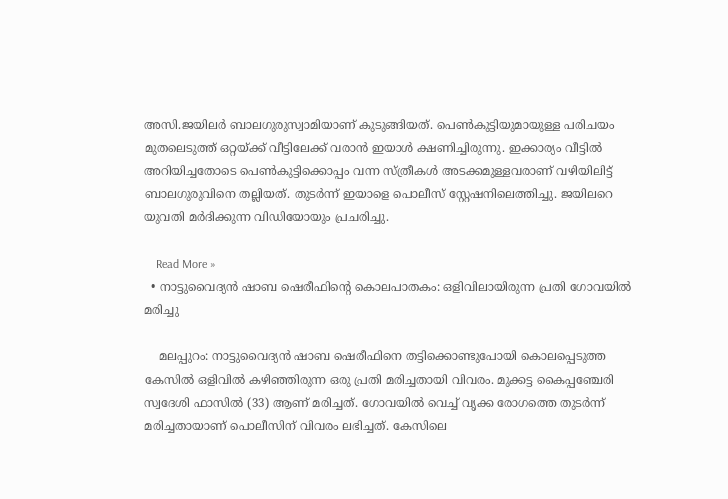അസി.ജയിലര്‍ ബാലഗുരുസ്വാമിയാണ് കുടുങ്ങിയത്. പെണ്‍കുട്ടിയുമായുള്ള പരിചയം മുതലെടുത്ത് ഒറ്റയ്ക്ക് വീട്ടിലേക്ക് വരാന്‍ ഇയാള്‍ ക്ഷണിച്ചിരുന്നു. ഇക്കാര്യം വീട്ടില്‍ അറിയിച്ചതോടെ പെണ്‍കുട്ടിക്കൊപ്പം വന്ന സ്ത്രീകള്‍ അടക്കമുള്ളവരാണ് വഴിയിലിട്ട് ബാലഗുരുവിനെ തല്ലിയത്. തുടര്‍ന്ന് ഇയാളെ പൊലീസ് സ്റ്റേഷനിലെത്തിച്ചു. ജയിലറെ യുവതി മര്‍ദിക്കുന്ന വിഡിയോയും പ്രചരിച്ചു.

    Read More »
  • നാട്ടുവൈദ്യന്‍ ഷാബ ഷെരീഫിന്റെ കൊലപാതകം: ഒളിവിലായിരുന്ന പ്രതി ഗോവയില്‍ മരിച്ചു

    മലപ്പുറം: നാട്ടുവൈദ്യന്‍ ഷാബ ഷെരീഫിനെ തട്ടിക്കൊണ്ടുപോയി കൊലപ്പെടുത്ത കേസില്‍ ഒളിവില്‍ കഴിഞ്ഞിരുന്ന ഒരു പ്രതി മരിച്ചതായി വിവരം. മുക്കട്ട കൈപ്പഞ്ചേരി സ്വദേശി ഫാസില്‍ (33) ആണ് മരിച്ചത്. ഗോവയില്‍ വെച്ച് വൃക്ക രോഗത്തെ തുടര്‍ന്ന് മരിച്ചതായാണ് പൊലീസിന് വിവരം ലഭിച്ചത്. കേസിലെ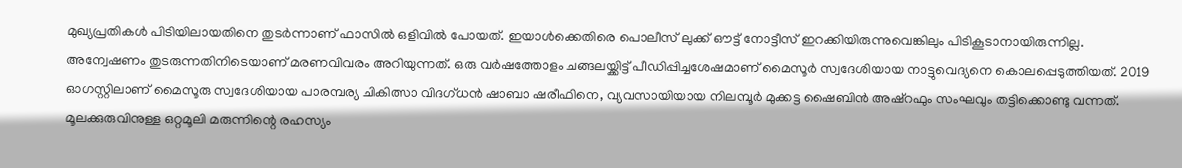മുഖ്യപ്രതികള്‍ പിടിയിലായതിനെ തുടര്‍ന്നാണ് ഫാസില്‍ ഒളിവില്‍ പോയത്. ഇയാള്‍ക്കെതിരെ പൊലീസ് ലുക്ക് ഔട്ട് നോട്ടീസ് ഇറക്കിയിരുന്നുവെങ്കിലും പിടികൂടാനായിരുന്നില്ല. അന്വേഷണം തുടരുന്നതിനിടെയാണ് മരണവിവരം അറിയുന്നത്. ഒരു വര്‍ഷത്തോളം ചങ്ങലയ്ക്കിട്ട് പീഡിപ്പിച്ചശേഷമാണ് മൈസൂര്‍ സ്വദേശിയായ നാട്ടുവെദ്യനെ കൊലപ്പെടുത്തിയത്. 2019 ഓഗസ്റ്റിലാണ് മൈസൂരു സ്വദേശിയായ പാരമ്പര്യ ചികിത്സാ വിദഗ്ധന്‍ ഷാബാ ഷരീഫിനെ, വ്യവസായിയായ നിലമ്പൂര്‍ മുക്കട്ട ഷൈബിന്‍ അഷ്‌റഫും സംഘവും തട്ടിക്കൊണ്ടു വന്നത്. മൂലക്കുരുവിനുള്ള ഒറ്റമൂലി മരുന്നിന്റെ രഹസ്യം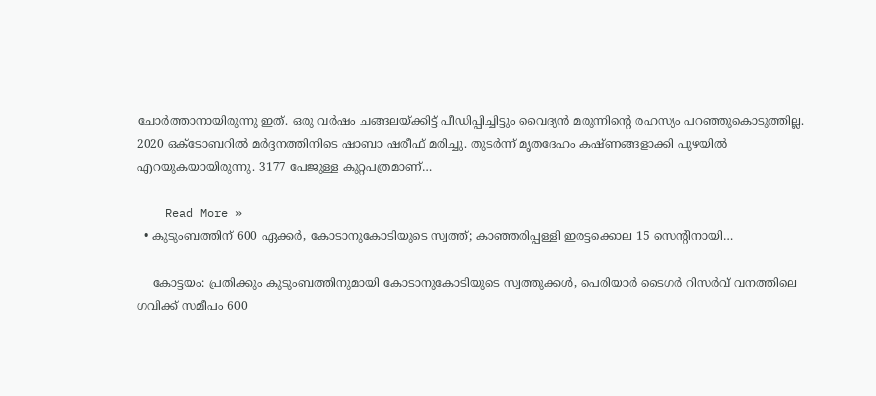ചോര്‍ത്താനായിരുന്നു ഇത്. ഒരു വര്‍ഷം ചങ്ങലയ്ക്കിട്ട് പീഡിപ്പിച്ചിട്ടും വൈദ്യന്‍ മരുന്നിന്റെ രഹസ്യം പറഞ്ഞുകൊടുത്തില്ല. 2020 ഒക്ടോബറില്‍ മര്‍ദ്ദനത്തിനിടെ ഷാബാ ഷരീഫ് മരിച്ചു. തുടര്‍ന്ന് മൃതദേഹം കഷ്ണങ്ങളാക്കി പുഴയില്‍ എറയുകയായിരുന്നു. 3177 പേജുള്ള കുറ്റപത്രമാണ്…

    Read More »
  • കുടുംബത്തിന് 600 ഏക്കര്‍, കോടാനുകോടിയുടെ സ്വത്ത്; കാഞ്ഞരിപ്പള്ളി ഇരട്ടക്കൊല 15 സെന്റിനായി…

    കോട്ടയം: പ്രതിക്കും കുടുംബത്തിനുമായി കോടാനുകോടിയുടെ സ്വത്തുക്കള്‍, പെരിയാര്‍ ടൈഗര്‍ റിസര്‍വ് വനത്തിലെ ഗവിക്ക് സമീപം 600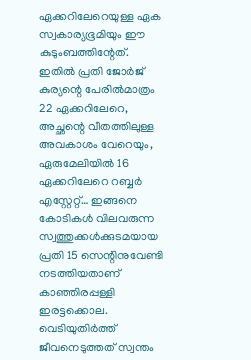ഏക്കറിലേറെയുള്ള ഏക സ്വകാര്യഭൂമിയും ഈ കുടുംബത്തിന്റേത്. ഇതില്‍ പ്രതി ജോര്‍ജ് കുര്യന്റെ പേരില്‍മാത്രം 22 ഏക്കറിലേറെ, അച്ഛന്റെ വീതത്തിലുള്ള അവകാശം വേറെയും, ഏരുമേലിയില്‍ 16 ഏക്കറിലേറെ റബ്ബര്‍ എസ്റ്റേറ്റ്… ഇങ്ങനെ കോടികള്‍ വിലവരുന്ന സ്വത്തുക്കള്‍ക്കുടമയായ പ്രതി 15 സെന്റിനുവേണ്ടി നടത്തിയതാണ് കാഞ്ഞിരപ്പള്ളി ഇരട്ടക്കൊല. വെടിയുതിര്‍ത്ത് ജീവനെടുത്തത് സ്വന്തം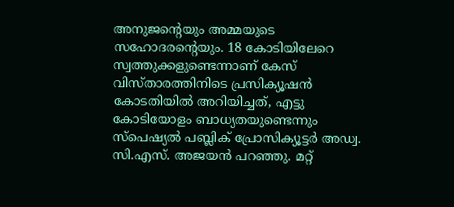അനുജന്റെയും അമ്മയുടെ സഹോദരന്റെയും. 18 കോടിയിലേറെ സ്വത്തുക്കളുണ്ടെന്നാണ് കേസ് വിസ്താരത്തിനിടെ പ്രസിക്യൂഷന്‍ കോടതിയില്‍ അറിയിച്ചത്, എട്ടു കോടിയോളം ബാധ്യതയുണ്ടെന്നും സ്പെഷ്യല്‍ പബ്ലിക് പ്രോസിക്യൂട്ടര്‍ അഡ്വ. സി.എസ്. അജയന്‍ പറഞ്ഞു. മറ്റ്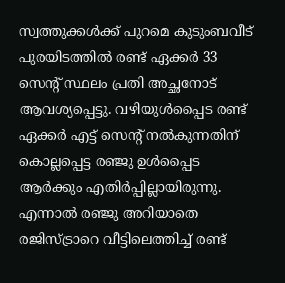സ്വത്തുക്കള്‍ക്ക് പുറമെ കുടുംബവീട് പുരയിടത്തില്‍ രണ്ട് ഏക്കര്‍ 33 സെന്റ് സ്ഥലം പ്രതി അച്ഛനോട് ആവശ്യപ്പെട്ടു. വഴിയുള്‍പ്പൈട രണ്ട് ഏക്കര്‍ എട്ട് സെന്റ് നല്‍കുന്നതിന് കൊല്ലപ്പെട്ട രഞ്ജു ഉള്‍പ്പൈട ആര്‍ക്കും എതിര്‍പ്പില്ലായിരുന്നു. എന്നാല്‍ രഞ്ജു അറിയാതെ രജിസ്ട്രാറെ വീട്ടിലെത്തിച്ച് രണ്ട്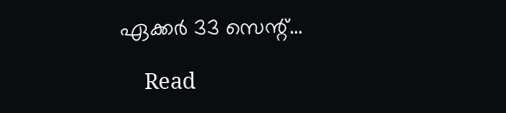ഏക്കര്‍ 33 സെന്റ്…

    Read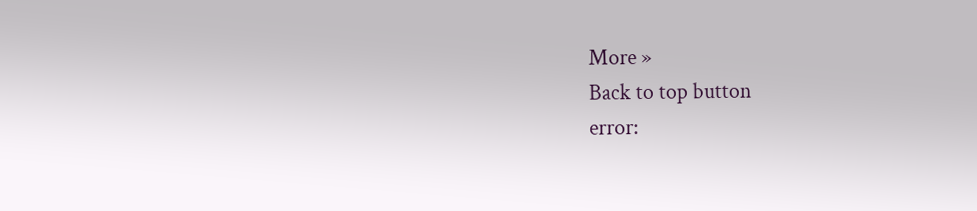More »
Back to top button
error: